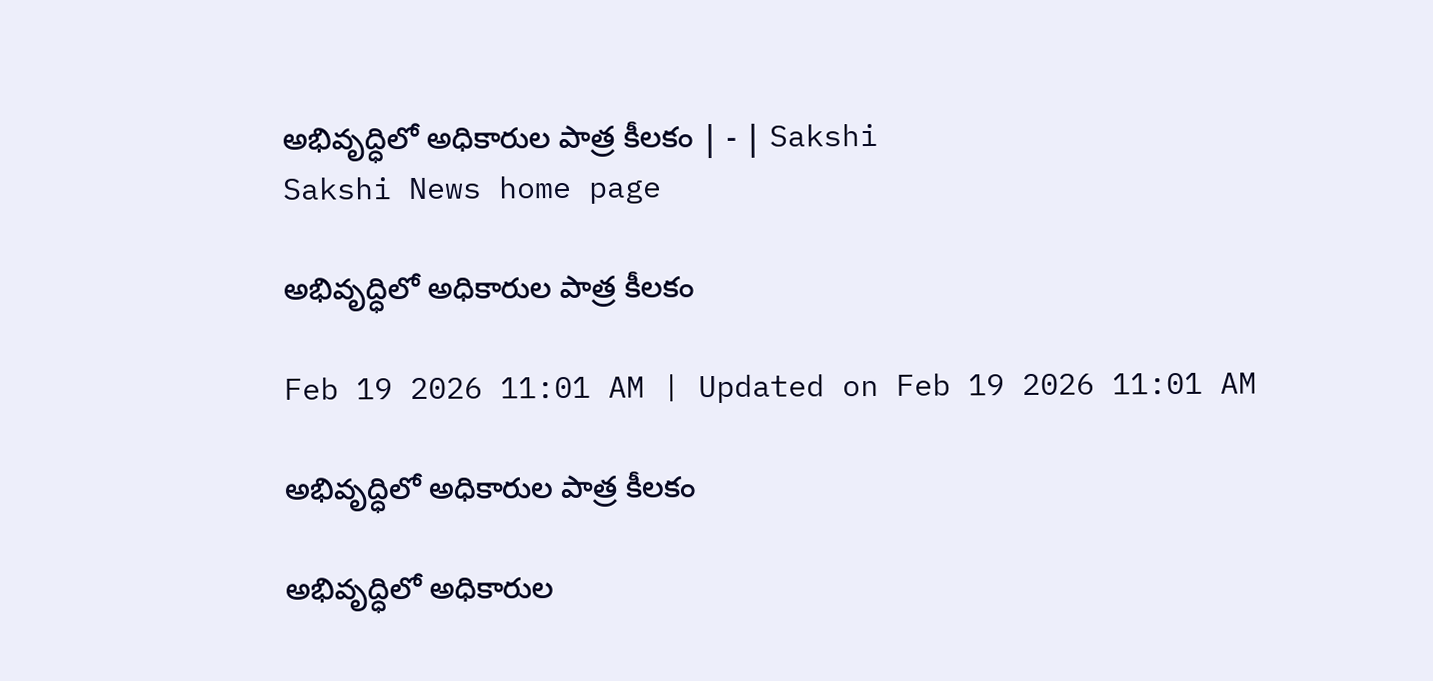అభివృద్ధిలో అధికారుల పాత్ర కీలకం | - | Sakshi
Sakshi News home page

అభివృద్ధిలో అధికారుల పాత్ర కీలకం

Feb 19 2026 11:01 AM | Updated on Feb 19 2026 11:01 AM

అభివృద్ధిలో అధికారుల పాత్ర కీలకం

అభివృద్ధిలో అధికారుల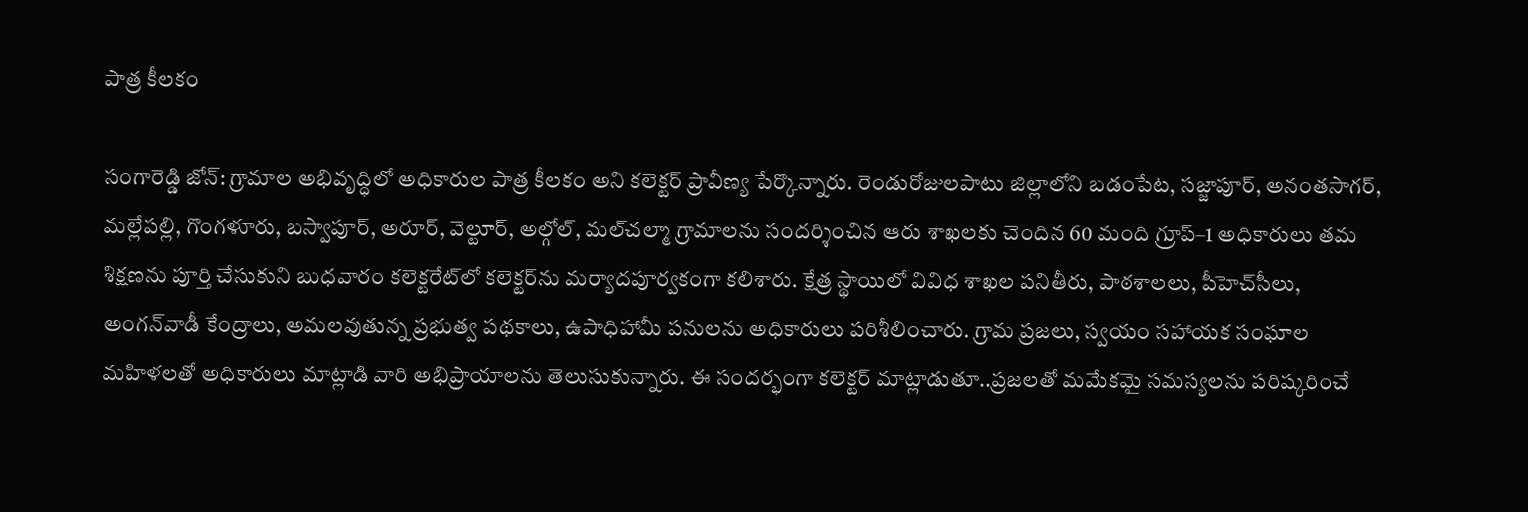పాత్ర కీలకం

సంగారెడ్డి జోన్‌: గ్రామాల అభివృద్ధిలో అధికారుల పాత్ర కీలకం అని కలెక్టర్‌ ప్రావీణ్య పేర్కొన్నారు. రెండురోజులపాటు జిల్లాలోని బడంపేట, సజ్జాపూర్‌, అనంతసాగర్‌, మల్లేపల్లి, గొంగళూరు, బస్వాపూర్‌, అరూర్‌, వెల్టూర్‌, అల్గోల్‌, మల్‌చల్మా గ్రామాలను సందర్శించిన ఆరు శాఖలకు చెందిన 60 మంది గ్రూప్‌–1 అధికారులు తమ శిక్షణను పూర్తి చేసుకుని బుధవారం కలెక్టరేట్‌లో కలెక్టర్‌ను మర్యాదపూర్వకంగా కలిశారు. క్షేత్ర స్థాయిలో వివిధ శాఖల పనితీరు, పాఠశాలలు, పీహెచ్‌సీలు, అంగన్‌వాడీ కేంద్రాలు, అమలవుతున్న ప్రభుత్వ పథకాలు, ఉపాధిహామీ పనులను అధికారులు పరిశీలించారు. గ్రామ ప్రజలు, స్వయం సహాయక సంఘాల మహిళలతో అధికారులు మాట్లాడి వారి అభిప్రాయాలను తెలుసుకున్నారు. ఈ సందర్భంగా కలెక్టర్‌ మాట్లాడుతూ..ప్రజలతో మమేకమై సమస్యలను పరిష్కరించే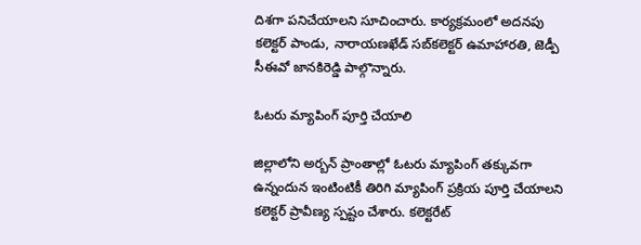దిశగా పనిచేయాలని సూచించారు. కార్యక్రమంలో అదనపు కలెక్టర్‌ పాండు, నారాయణఖేడ్‌ సబ్‌కలెక్టర్‌ ఉమాహారతి, జెడ్పీ సీఈవో జానకిరెడ్డి పాల్గొన్నారు.

ఓటరు మ్యాపింగ్‌ పూర్తి చేయాలి

జిల్లాలోని అర్బన్‌ ప్రాంతాల్లో ఓటరు మ్యాపింగ్‌ తక్కువగా ఉన్నందున ఇంటింటికీ తిరిగి మ్యాపింగ్‌ ప్రక్రియ పూర్తి చేయాలని కలెక్టర్‌ ప్రావీణ్య స్పష్టం చేశారు. కలెక్టరేట్‌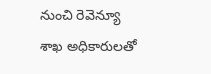నుంచి రెవెన్యూ శాఖ అధికారులతో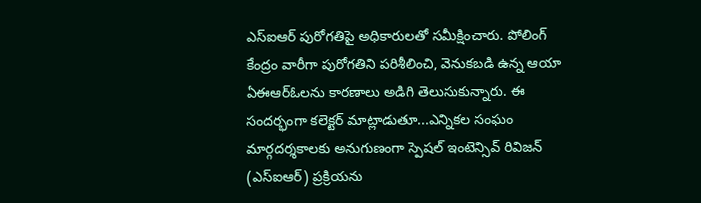ఎస్‌ఐఆర్‌ పురోగతిపై అధికారులతో సమీక్షించారు. పోలింగ్‌ కేంద్రం వారీగా పురోగతిని పరిశీలించి, వెనుకబడి ఉన్న ఆయా ఏఈఆర్‌ఓలను కారణాలు అడిగి తెలుసుకున్నారు. ఈ సందర్భంగా కలెక్టర్‌ మాట్లాడుతూ...ఎన్నికల సంఘం మార్గదర్శకాలకు అనుగుణంగా స్పెషల్‌ ఇంటెన్సివ్‌ రివిజన్‌ (ఎస్‌ఐఆర్‌) ప్రక్రియను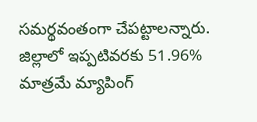సమర్థవంతంగా చేపట్టాలన్నారు. జిల్లాలో ఇప్పటివరకు 51.96% మాత్రమే మ్యాపింగ్‌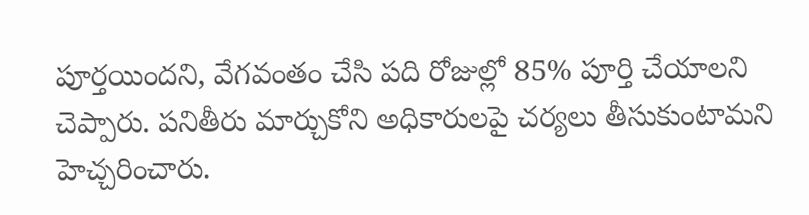పూర్తయిందని, వేగవంతం చేసి పది రోజుల్లో 85% పూర్తి చేయాలని చెప్పారు. పనితీరు మార్చుకోని అధికారులపై చర్యలు తీసుకుంటామని హెచ్చరించారు.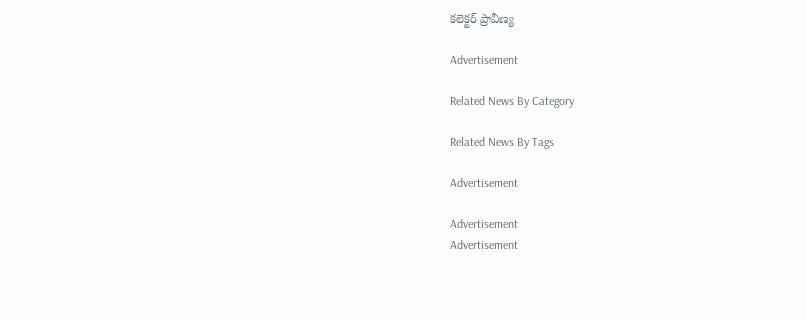కలెక్టర్‌ ప్రావీణ్య

Advertisement

Related News By Category

Related News By Tags

Advertisement

Advertisement
Advertisement